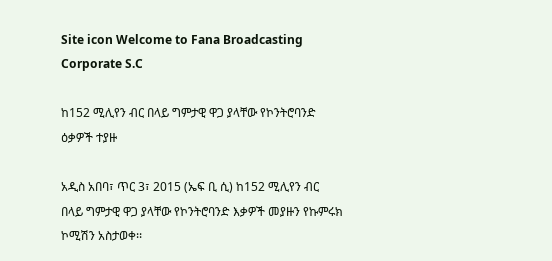Site icon Welcome to Fana Broadcasting Corporate S.C

ከ152 ሚሊየን ብር በላይ ግምታዊ ዋጋ ያላቸው የኮንትሮባንድ ዕቃዎች ተያዙ

አዲስ አበባ፣ ጥር 3፣ 2015 (ኤፍ ቢ ሲ) ከ152 ሚሊየን ብር በላይ ግምታዊ ዋጋ ያላቸው የኮንትሮባንድ እቃዎች መያዙን የኩምሩክ ኮሚሽን አስታወቀ፡፡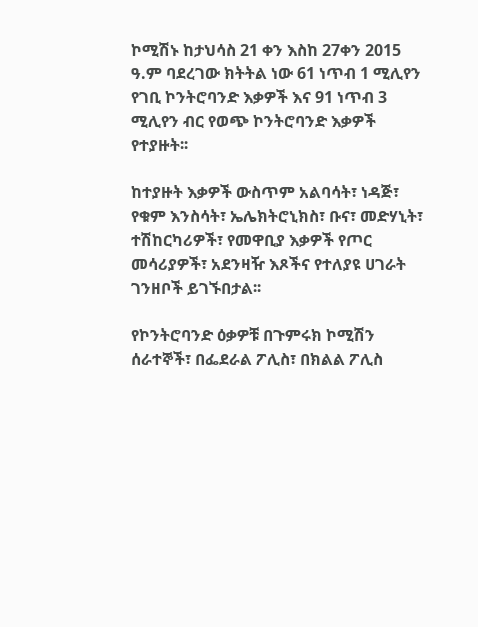ኮሚሽኑ ከታህሳስ 21 ቀን እስከ 27ቀን 2015 ዓ.ም ባደረገው ክትትል ነው 61 ነጥብ 1 ሚሊየን የገቢ ኮንትሮባንድ እቃዎች እና 91 ነጥብ 3 ሚሊየን ብር የወጭ ኮንትሮባንድ እቃዎች የተያዙት፡፡

ከተያዙት እቃዎች ውስጥም አልባሳት፣ ነዳጅ፣ የቁም እንስሳት፣ ኤሌክትሮኒክስ፣ ቡና፣ መድሃኒት፣ ተሽከርካሪዎች፣ የመዋቢያ እቃዎች የጦር መሳሪያዎች፣ አደንዛዥ እጾችና የተለያዩ ሀገራት ገንዘቦች ይገኙበታል፡፡

የኮንትሮባንድ ዕቃዎቹ በጉምሩክ ኮሚሽን ሰራተኞች፣ በፌደራል ፖሊስ፣ በክልል ፖሊስ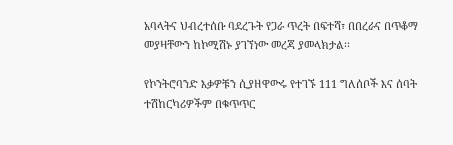አባላትና ህብረተሰቡ ባደረጉት የጋራ ጥረት በፍተሻ፣ በበረራና በጥቆማ መያዛቸውን ከኮሚሽኑ ያገኘነው መረጃ ያመላክታል፡፡

የኮንትሮባንድ እቃዎቹን ሲያዘዋውሩ የተገኙ 111 ግለሰቦች እና ሰባት ተሽከርካሪዎችም በቁጥጥር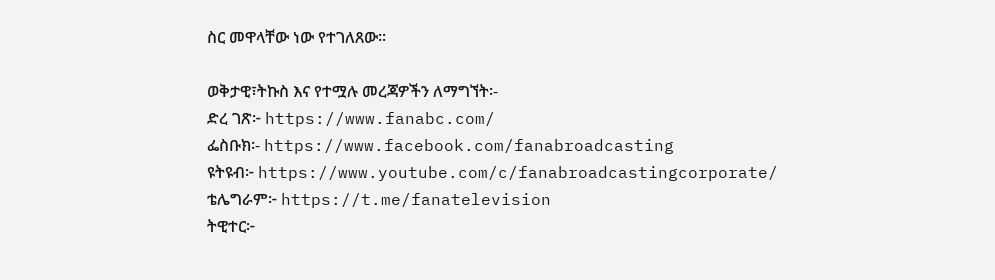ስር መዋላቸው ነው የተገለጸው፡፡

ወቅታዊ፣ትኩስ እና የተሟሉ መረጃዎችን ለማግኘት፡-
ድረ ገጽ፦ https://www.fanabc.com/
ፌስቡክ፡- https://www.facebook.com/fanabroadcasting
ዩትዩብ፦ https://www.youtube.com/c/fanabroadcastingcorporate/
ቴሌግራም፦ https://t.me/fanatelevision
ትዊተር፦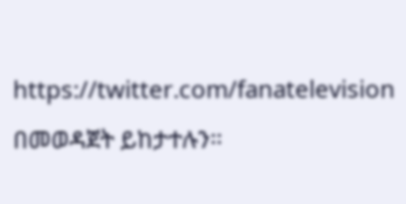https://twitter.com/fanatelevision በመወዳጀት ይከታተሉን፡፡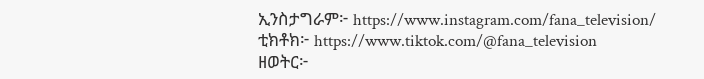ኢንስታግራም፦ https://www.instagram.com/fana_television/
ቲክቶክ፦ https://www.tiktok.com/@fana_television
ዘወትር፦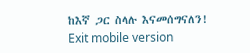ከእኛ ጋር ስላሉ እናመሰግናለን!
Exit mobile version